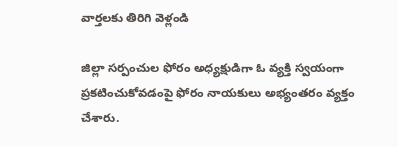వార్తలకు తిరిగి వెళ్లండి

జిల్లా సర్పంచుల ఫోరం అధ్యక్షుడిగా ఓ వ్యక్తి స్వయంగా ప్రకటించుకోవడంపై ఫోరం నాయకులు అభ్యంతరం వ్యక్తం చేశారు.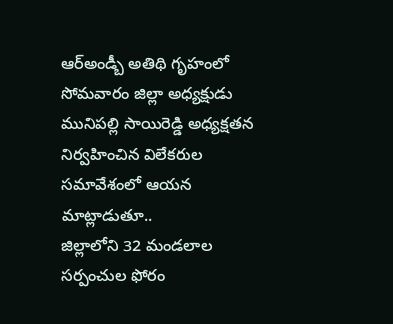ఆర్అండ్బీ అతిథి గృహంలో సోమవారం జిల్లా అధ్యక్షుడు మునిపల్లి సాయిరెడ్డి అధ్యక్షతన నిర్వహించిన విలేకరుల సమావేశంలో ఆయన మాట్లాడుతూ..
జిల్లాలోని 32 మండలాల సర్పంచుల ఫోరం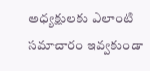అధ్యక్షులకు ఎలాంటి సమాచారం ఇవ్వకుండా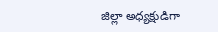జిల్లా అధ్యక్షుడిగా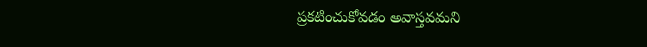ప్రకటించుకోవడం అవాస్తవమని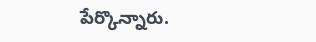పేర్కొన్నారు.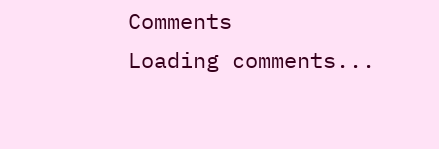Comments
Loading comments...